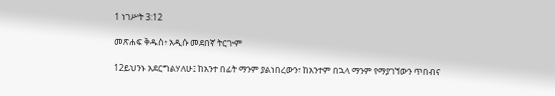1 ነገሥት 3:12

መጽሐፍ ቅዱስ፥ አዲሱ መደበኛ ትርጒም

12ይህንኑ አደርግልሃለሁ፤ ከአንተ በፊት ማንም ያልነበረውን፣ ከአንተም በኋላ ማንም የማያገኘውን ጥበብና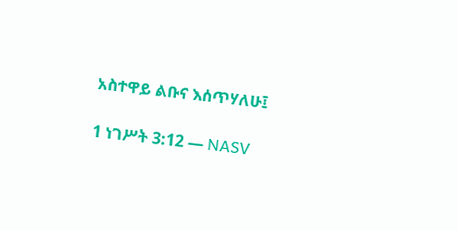አስተዋይ ልቡና እሰጥሃለሁ፤

1 ነገሥት 3:12 — NASV